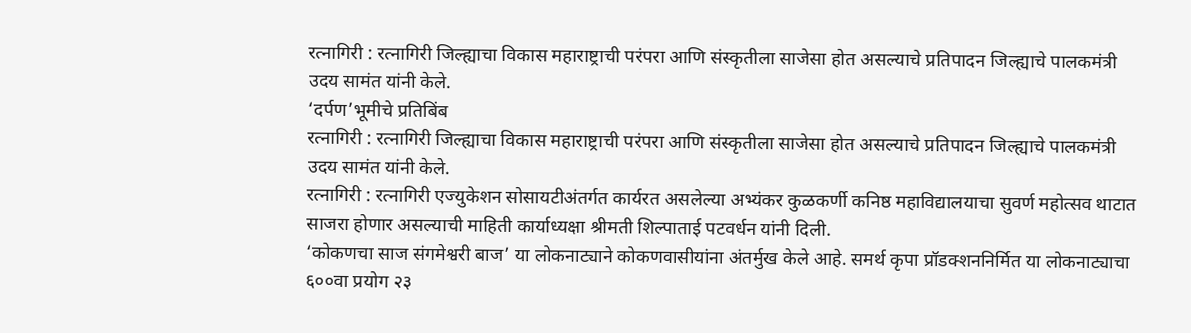रत्नागिरी : रत्नागिरी जिल्ह्याचा विकास महाराष्ट्राची परंपरा आणि संस्कृतीला साजेसा होत असल्याचे प्रतिपादन जिल्ह्याचे पालकमंत्री उदय सामंत यांनी केले.
‘दर्पण’भूमीचे प्रतिबिंब
रत्नागिरी : रत्नागिरी जिल्ह्याचा विकास महाराष्ट्राची परंपरा आणि संस्कृतीला साजेसा होत असल्याचे प्रतिपादन जिल्ह्याचे पालकमंत्री उदय सामंत यांनी केले.
रत्नागिरी : रत्नागिरी एज्युकेशन सोसायटीअंतर्गत कार्यरत असलेल्या अभ्यंकर कुळकर्णी कनिष्ठ महाविद्यालयाचा सुवर्ण महोत्सव थाटात साजरा होणार असल्याची माहिती कार्याध्यक्षा श्रीमती शिल्पाताई पटवर्धन यांनी दिली.
‘कोकणचा साज संगमेश्वरी बाज’ या लोकनाट्याने कोकणवासीयांना अंतर्मुख केले आहे. समर्थ कृपा प्रॉडक्शननिर्मित या लोकनाट्याचा ६००वा प्रयोग २३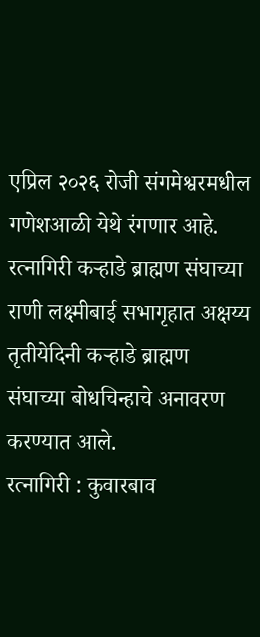एप्रिल २०२६ रोजी संगमेश्वरमधील गणेशआळी येथे रंगणार आहे.
रत्नागिरी कऱ्हाडे ब्राह्मण संघाच्या राणी लक्ष्मीबाई सभागृहात अक्षय्य तृतीयेदिनी कऱ्हाडे ब्राह्मण संघाच्या बोधचिन्हाचे अनावरण करण्यात आले.
रत्नागिरी : कुवारबाव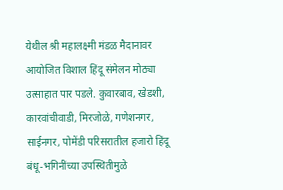येथील श्री महालक्ष्मी मंडळ मैदानावर आयोजित विशाल हिंदू संमेलन मोठ्या उत्साहात पार पडले. कुवारबाव, खेडशी, कारवांचीवाडी, मिरजोळे, गणेशनगर, साईनगर, पोमेंडी परिसरातील हजारो हिंदू बंधू-भगिनींच्या उपस्थितीमुळे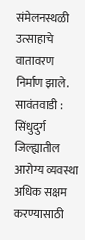संमेलनस्थळी उत्साहाचे वातावरण निर्माण झाले.
सावंतवाडी : सिंधुदुर्ग जिल्ह्यातील आरोग्य व्यवस्था अधिक सक्षम करण्यासाठी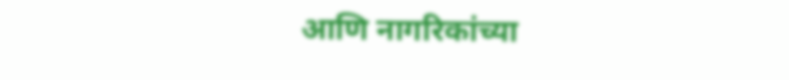आणि नागरिकांच्या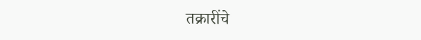तक्रारींचे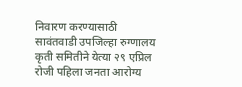निवारण करण्यासाठी सावंतवाडी उपजिल्हा रुग्णालय कृती समितीने येत्या २९ एप्रिल रोजी पहिला जनता आरोग्य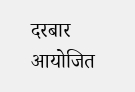दरबार आयोजित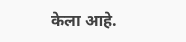केला आहे.